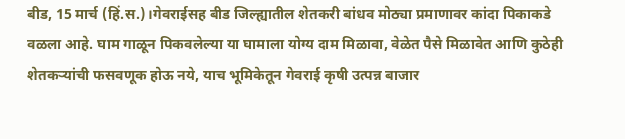बीड, 15 मार्च (हिं.स.)।गेवराईसह बीड जिल्ह्यातील शेतकरी बांधव मोठ्या प्रमाणावर कांदा पिकाकडे वळला आहे. घाम गाळून पिकवलेल्या या घामाला योग्य दाम मिळावा, वेळेत पैसे मिळावेत आणि कुठेही शेतकऱ्यांची फसवणूक होऊ नये, याच भूमिकेतून गेवराई कृषी उत्पन्न बाजार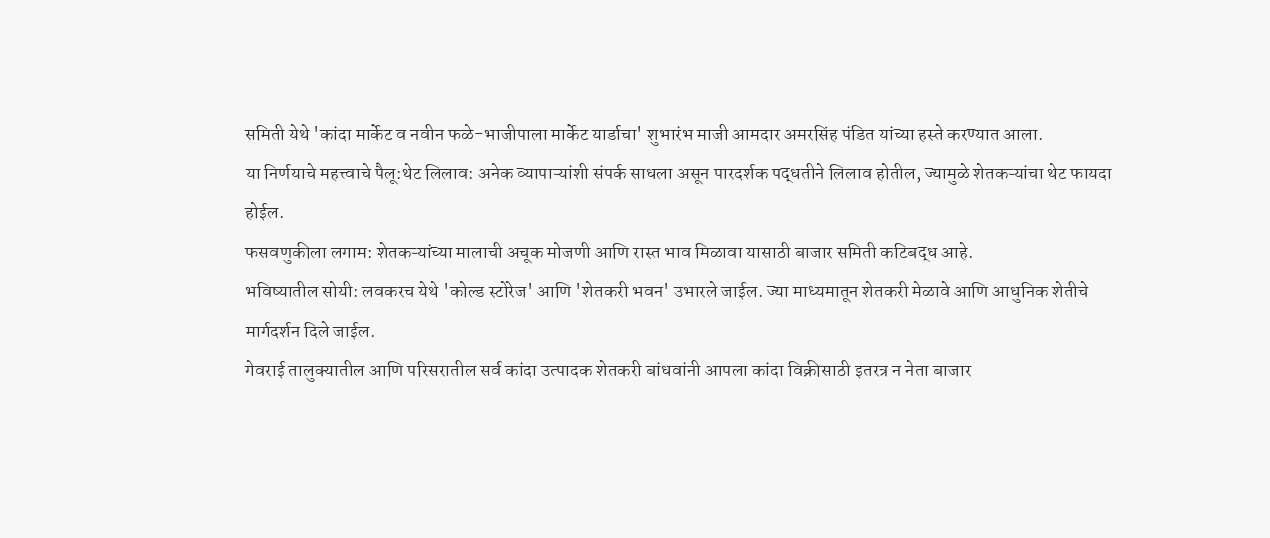समिती येथे 'कांदा मार्केट व नवीन फळे-भाजीपाला मार्केट यार्डाचा' शुभारंभ माजी आमदार अमरसिंह पंडित यांच्या हस्ते करण्यात आला.
या निर्णयाचे महत्त्वाचे पैलू:थेट लिलाव: अनेक व्यापाऱ्यांशी संपर्क साधला असून पारदर्शक पद्धतीने लिलाव होतील, ज्यामुळे शेतकऱ्यांचा थेट फायदा होईल.
फसवणुकीला लगाम: शेतकऱ्यांच्या मालाची अचूक मोजणी आणि रास्त भाव मिळावा यासाठी बाजार समिती कटिबद्ध आहे.
भविष्यातील सोयी: लवकरच येथे 'कोल्ड स्टोरेज' आणि 'शेतकरी भवन' उभारले जाईल. ज्या माध्यमातून शेतकरी मेळावे आणि आधुनिक शेतीचे मार्गदर्शन दिले जाईल.
गेवराई तालुक्यातील आणि परिसरातील सर्व कांदा उत्पादक शेतकरी बांधवांनी आपला कांदा विक्रीसाठी इतरत्र न नेता बाजार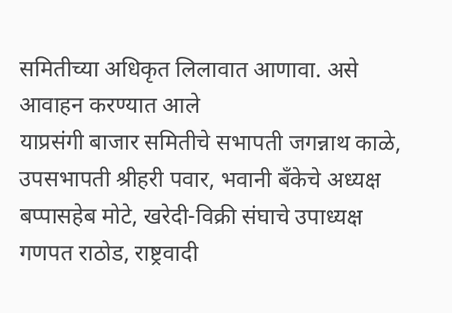समितीच्या अधिकृत लिलावात आणावा. असे आवाहन करण्यात आले
याप्रसंगी बाजार समितीचे सभापती जगन्नाथ काळे, उपसभापती श्रीहरी पवार, भवानी बँकेचे अध्यक्ष बप्पासहेब मोटे, खरेदी-विक्री संघाचे उपाध्यक्ष गणपत राठोड, राष्ट्रवादी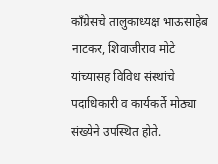काँग्रेसचे तालुकाध्यक्ष भाऊसाहेब नाटकर, शिवाजीराव मोटे यांच्यासह विविध संस्थांचे पदाधिकारी व कार्यकर्ते मोठ्या संख्येने उपस्थित होते.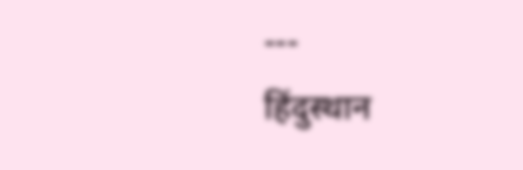---
हिंदुस्थान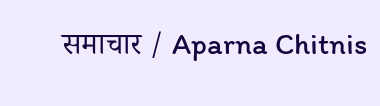समाचार / Aparna Chitnis